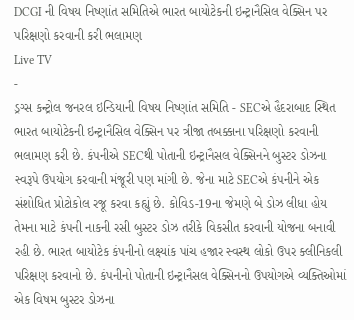DCGI ની વિષય નિષ્ણાંત સમિતિએ ભારત બાયોટેકની ઇન્ટ્રાનૈસિલ વેક્સિન પર પરિક્ષણો કરવાની કરી ભલામણ
Live TV
-
ડ્રગ્સ કન્ટ્રોલ જનરલ ઇન્ડિયાની વિષય નિષ્ણાંત સમિતિ - SECએ હૈદરાબાદ સ્થિત ભારત બાયોટેકની ઇન્ટ્રાનૈસિલ વેક્સિન પર ત્રીજા તબક્કાના પરિક્ષણો કરવાની ભલામણ કરી છે. કંપનીએ SECથી પોતાની ઇન્ટ્રાનૈસલ વેક્સિનને બુસ્ટર ડોઝના સ્વરૂપે ઉપયોગ કરવાની મંજૂરી પણ માંગી છે. જેના માટે SECએ કંપનીને એક સંશોધિત પ્રોટોકોલ રજૂ કરવા કહ્યું છે. કોવિડ-19ના જેમણે બે ડોઝ લીધા હોય તેમના માટે કંપની નાકની રસી બુસ્ટર ડોઝ તરીકે વિકસીત કરવાની યોજના બનાવી રહી છે. ભારત બાયોટેક કંપનીનો લક્ષ્યાંક પાંચ હજાર સ્વસ્થ લોકો ઉપર ક્લીનિકલી પરિક્ષણ કરવાનો છે. કંપનીનો પોતાની ઇન્ટ્રાનૈસલ વેક્સિનનો ઉપયોગએ વ્યક્તિઓમાં એક વિષમ બુસ્ટર ડોઝના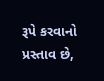રૂપે કરવાનો પ્રસ્તાવ છે,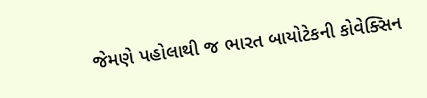જેમણે પહોલાથી જ ભારત બાયોટેકની કોવેક્સિન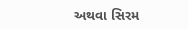અથવા સિરમ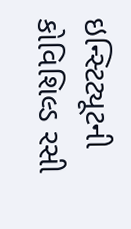ઇન્સ્ટિટ્યૂટની કોવિશિલ્ડ રસી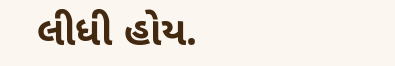લીધી હોય.